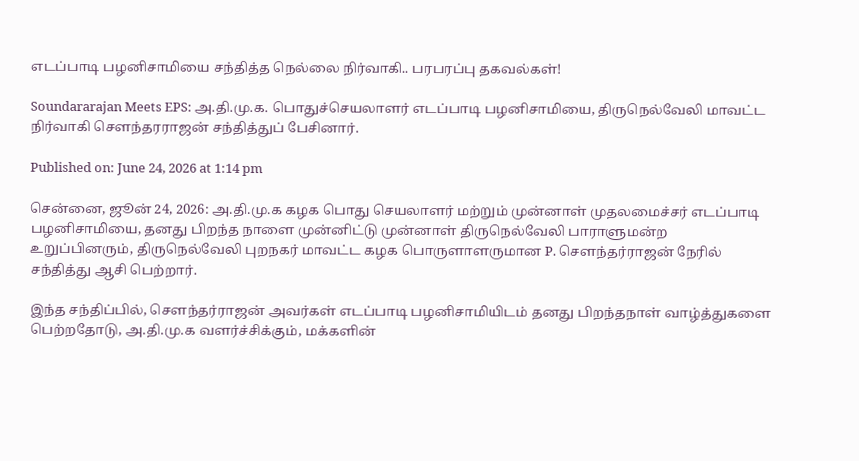எடப்பாடி பழனிசாமியை சந்தித்த நெல்லை நிர்வாகி.. பரபரப்பு தகவல்கள்!

Soundararajan Meets EPS: அ.தி.மு.க. பொதுச்செயலாளர் எடப்பாடி பழனிசாமியை, திருநெல்வேலி மாவட்ட நிர்வாகி சௌந்தரராஜன் சந்தித்துப் பேசினார்.

Published on: June 24, 2026 at 1:14 pm

சென்னை, ஜூன் 24, 2026: அ.தி.மு.க கழக பொது செயலாளர் மற்றும் முன்னாள் முதலமைச்சர் எடப்பாடி பழனிசாமியை, தனது பிறந்த நாளை முன்னிட்டு முன்னாள் திருநெல்வேலி பாராளுமன்ற உறுப்பினரும், திருநெல்வேலி புறநகர் மாவட்ட கழக பொருளாளருமான P. சௌந்தர்ராஜன் நேரில் சந்தித்து ஆசி பெற்றார்.

இந்த சந்திப்பில், சௌந்தர்ராஜன் அவர்கள் எடப்பாடி பழனிசாமியிடம் தனது பிறந்தநாள் வாழ்த்துகளை பெற்றதோடு, அ.தி.மு.க வளர்ச்சிக்கும், மக்களின்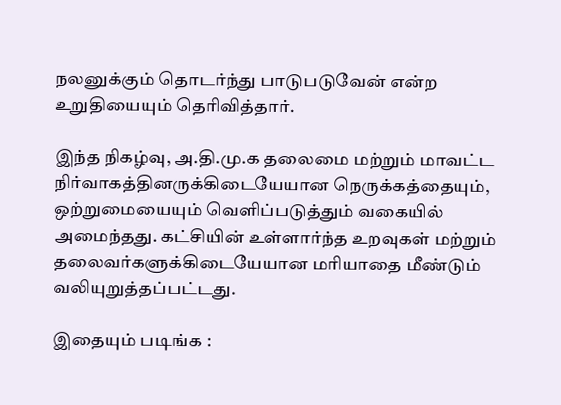நலனுக்கும் தொடர்ந்து பாடுபடுவேன் என்ற உறுதியையும் தெரிவித்தார்.

இந்த நிகழ்வு, அ.தி.மு.க தலைமை மற்றும் மாவட்ட நிர்வாகத்தினருக்கிடையேயான நெருக்கத்தையும், ஒற்றுமையையும் வெளிப்படுத்தும் வகையில் அமைந்தது. கட்சியின் உள்ளார்ந்த உறவுகள் மற்றும் தலைவர்களுக்கிடையேயான மரியாதை மீண்டும் வலியுறுத்தப்பட்டது.

இதையும் படிங்க :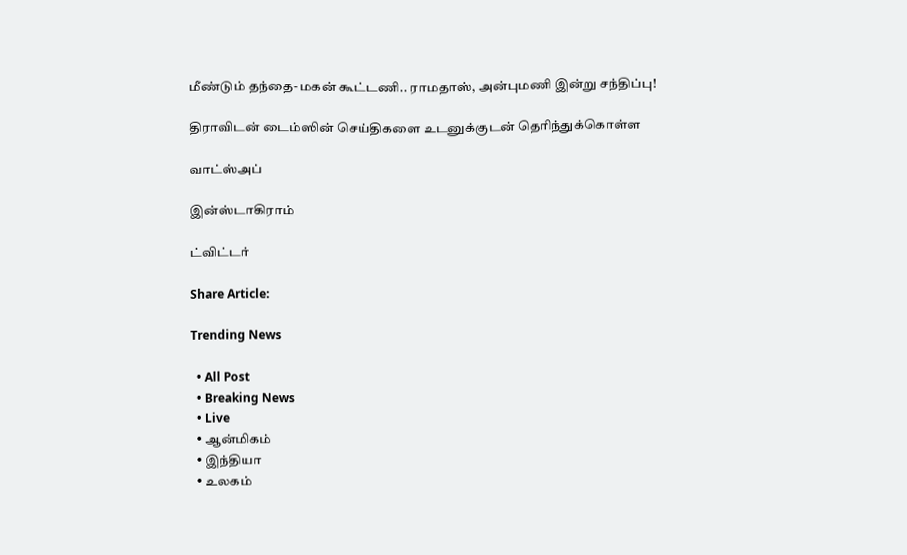மீண்டும் தந்தை-மகன் கூட்டணி.. ராமதாஸ், அன்புமணி இன்று சந்திப்பு!

திராவிடன் டைம்ஸின் செய்திகளை உடனுக்குடன் தெரிந்துக்கொள்ள

வாட்ஸ்அப்

இன்ஸ்டாகிராம்

ட்விட்டர்

Share Article:

Trending News

  • All Post
  • Breaking News
  • Live
  • ஆன்மிகம்
  • இந்தியா
  • உலகம்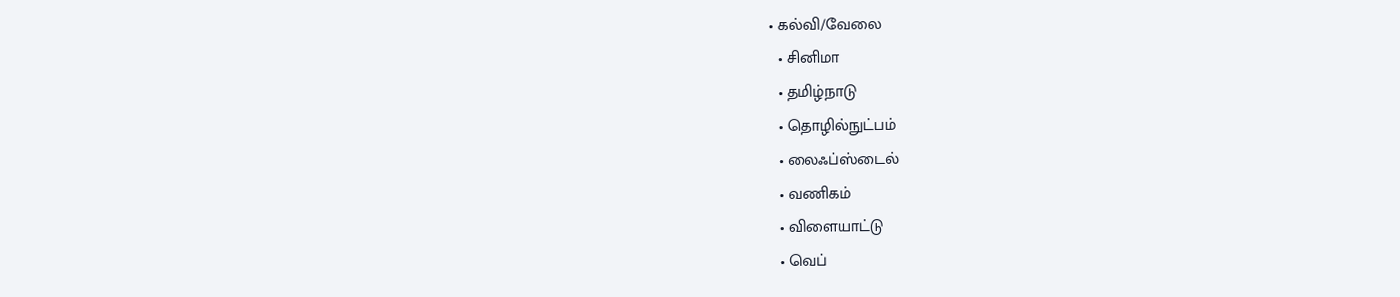• கல்வி/வேலை
  • சினிமா
  • தமிழ்நாடு
  • தொழில்நுட்பம்
  • லைஃப்ஸ்டைல்
  • வணிகம்
  • விளையாட்டு
  • வெப்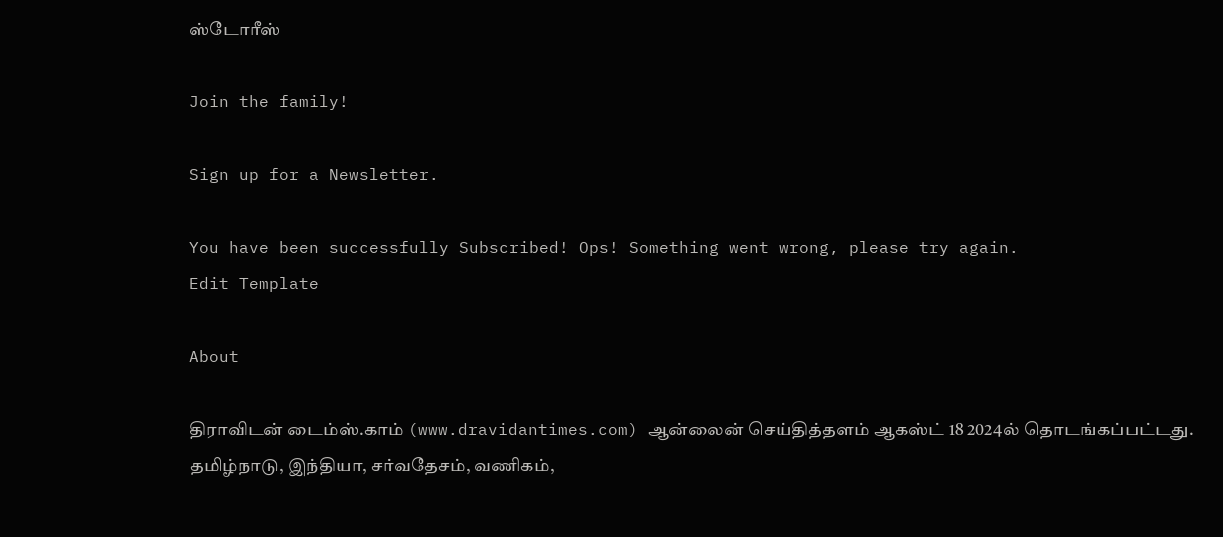ஸ்டோரீஸ்

Join the family!

Sign up for a Newsletter.

You have been successfully Subscribed! Ops! Something went wrong, please try again.
Edit Template

About

திராவிடன் டைம்ஸ்.காம் (www.dravidantimes.com) ஆன்லைன் செய்தித்தளம் ஆகஸ்ட் 18 2024ல் தொடங்கப்பட்டது. தமிழ்நாடு, இந்தியா, சர்வதேசம், வணிகம்,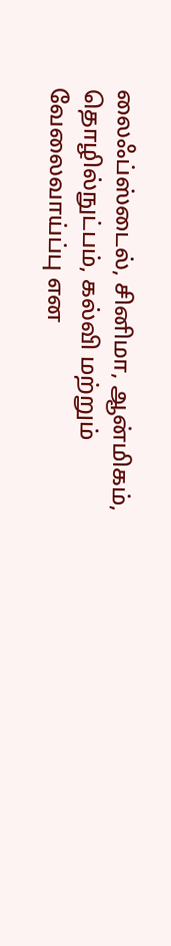லைஃப்ஸ்டைல், சினிமா, ஆன்மிகம், தொழில்நுட்பம், கல்வி மற்றும் வேலைவாய்ப்பு என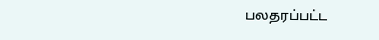பலதரப்பட்ட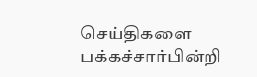செய்திகளை பக்கச்சார்பின்றி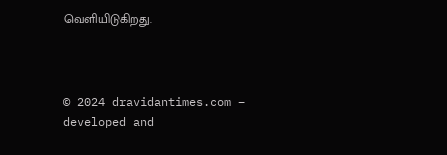வெளியிடுகிறது.



© 2024 dravidantimes.com – developed and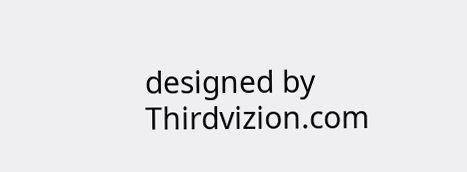designed by Thirdvizion.com